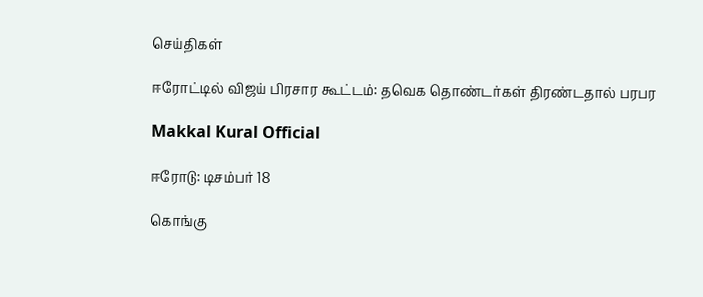செய்திகள்

ஈரோட்டில் விஜய் பிரசார கூட்டம்: தவெக தொண்டர்கள் திரண்டதால் பரபர

Makkal Kural Official

ஈரோடு: டிசம்பர் 18

கொங்கு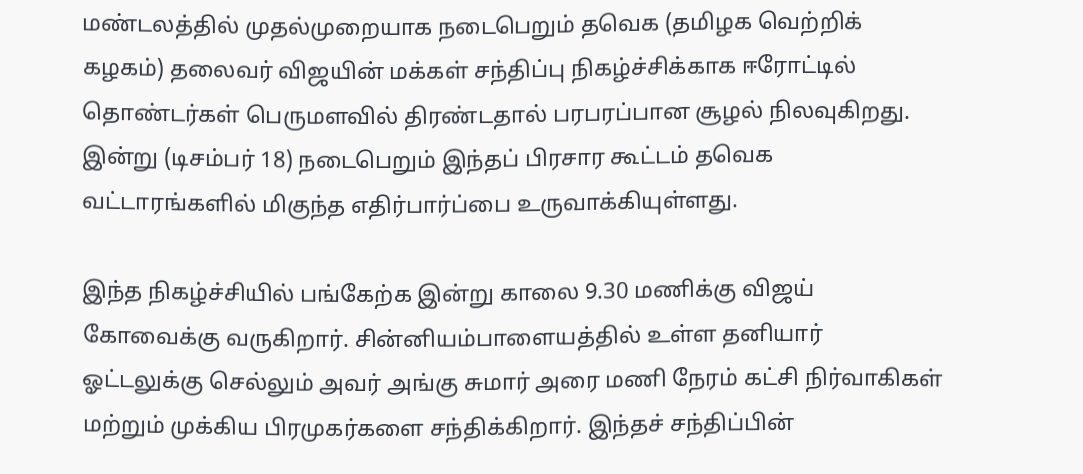மண்டலத்தில் முதல்முறையாக நடைபெறும் தவெக (தமிழக வெற்றிக் கழகம்) தலைவர் விஜயின் மக்கள் சந்திப்பு நிகழ்ச்சிக்காக ஈரோட்டில் தொண்டர்கள் பெருமளவில் திரண்டதால் பரபரப்பான சூழல் நிலவுகிறது. இன்று (டிசம்பர் 18) நடைபெறும் இந்தப் பிரசார கூட்டம் தவெக வட்டாரங்களில் மிகுந்த எதிர்பார்ப்பை உருவாக்கியுள்ளது.

இந்த நிகழ்ச்சியில் பங்கேற்க இன்று காலை 9.30 மணிக்கு விஜய் கோவைக்கு வருகிறார். சின்னியம்பாளையத்தில் உள்ள தனியார் ஓட்டலுக்கு செல்லும் அவர் அங்கு சுமார் அரை மணி நேரம் கட்சி நிர்வாகிகள் மற்றும் முக்கிய பிரமுகர்களை சந்திக்கிறார். இந்தச் சந்திப்பின்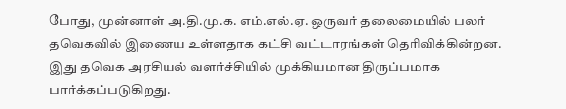போது, முன்னாள் அ.தி.மு.க. எம்.எல்.ஏ. ஒருவர் தலைமையில் பலர் தவெகவில் இணைய உள்ளதாக கட்சி வட்டாரங்கள் தெரிவிக்கின்றன. இது தவெக அரசியல் வளர்ச்சியில் முக்கியமான திருப்பமாக பார்க்கப்படுகிறது.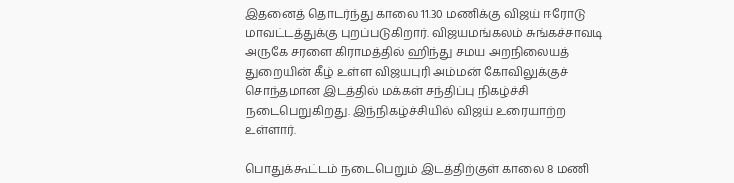இதனைத் தொடர்ந்து காலை 11.30 மணிக்கு விஜய் ஈரோடு மாவட்டத்துக்கு புறப்படுகிறார். விஜயமங்கலம் சுங்கச்சாவடி அருகே சரளை கிராமத்தில் ஹிந்து சமய அறநிலையத் துறையின் கீழ் உள்ள விஜயபுரி அம்மன் கோவிலுக்குச் சொந்தமான இடத்தில் மக்கள் சந்திப்பு நிகழ்ச்சி நடைபெறுகிறது. இந்நிகழ்ச்சியில் விஜய் உரையாற்ற உள்ளார்.

பொதுக்கூட்டம் நடைபெறும் இடத்திற்குள் காலை 8 மணி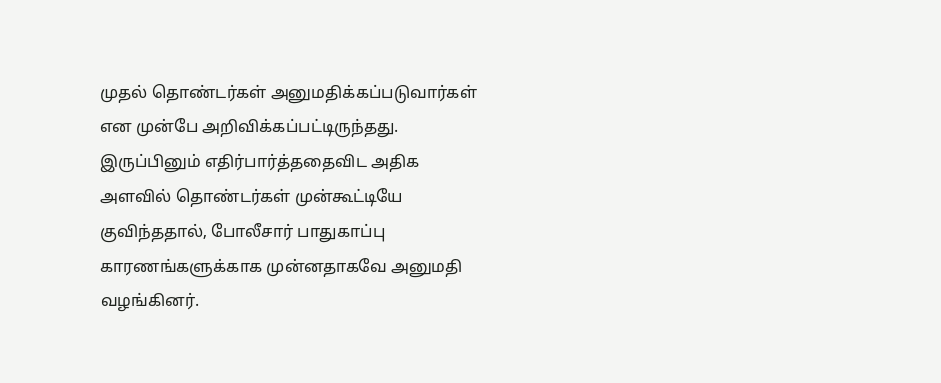முதல் தொண்டர்கள் அனுமதிக்கப்படுவார்கள் என முன்பே அறிவிக்கப்பட்டிருந்தது. இருப்பினும் எதிர்பார்த்ததைவிட அதிக அளவில் தொண்டர்கள் முன்கூட்டியே குவிந்ததால், போலீசார் பாதுகாப்பு காரணங்களுக்காக முன்னதாகவே அனுமதி வழங்கினர்.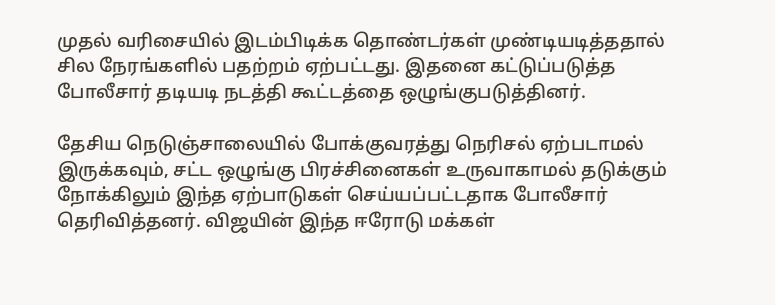முதல் வரிசையில் இடம்பிடிக்க தொண்டர்கள் முண்டியடித்ததால் சில நேரங்களில் பதற்றம் ஏற்பட்டது. இதனை கட்டுப்படுத்த போலீசார் தடியடி நடத்தி கூட்டத்தை ஒழுங்குபடுத்தினர்.

தேசிய நெடுஞ்சாலையில் போக்குவரத்து நெரிசல் ஏற்படாமல் இருக்கவும், சட்ட ஒழுங்கு பிரச்சினைகள் உருவாகாமல் தடுக்கும் நோக்கிலும் இந்த ஏற்பாடுகள் செய்யப்பட்டதாக போலீசார் தெரிவித்தனர். விஜயின் இந்த ஈரோடு மக்கள்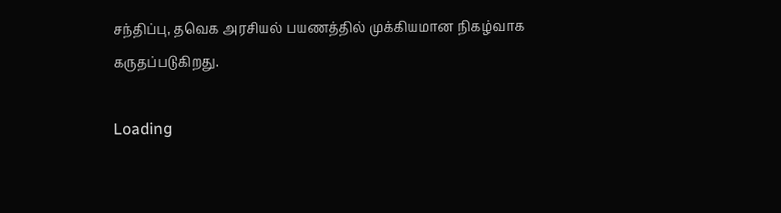சந்திப்பு, தவெக அரசியல் பயணத்தில் முக்கியமான நிகழ்வாக கருதப்படுகிறது.

Loading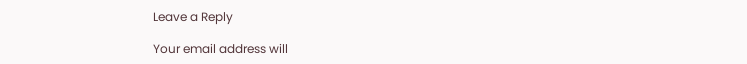Leave a Reply

Your email address will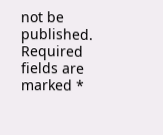not be published. Required fields are marked *